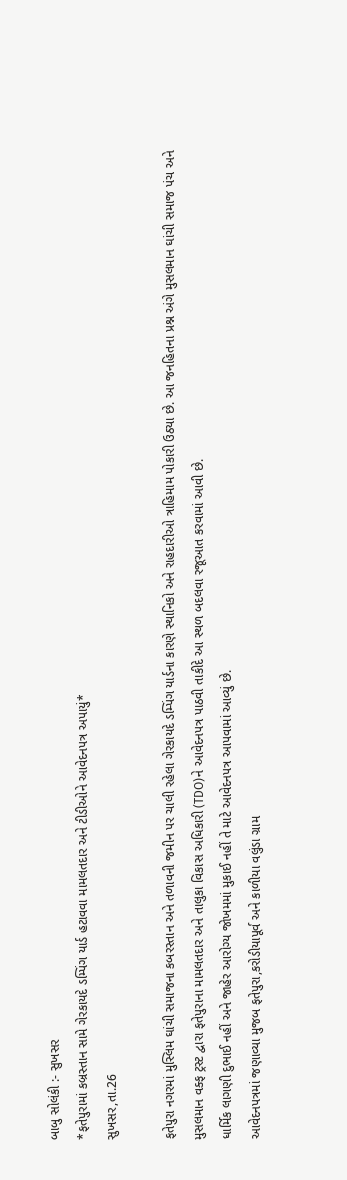બાબુ સોલંકી :- સુખસર
*ફતેપુરામાં કબ્રસ્તાન સામે ગેરકાયદે ડમ્પિંગ યાર્ડ હટાવવા મામલતદાર અને ટીડીઓને આવેદનપત્ર અપાયું*
સુખસર,તા.26

ફતેપુરા નગરમાં મુસ્લિમ ઘાંચી સમાજના કબરસ્તાન અને તળાવની જમીન પર ચાલી રહેલા ગેરકાયદે ડમ્પિંગ યાર્ડના કારણે સ્થાનિકો અને રાહદારીઓ ત્રાહિમામ પોકારી ઉઠ્યા છે. આ જનહિતના પ્રશ્ન અંગે મુસલમાન ઘાંચી સમાજ પંચ અને મુસલમાન વક્ફ ટ્રસ્ટ દ્વારા ફતેપુરાના મામલતદાર અને તાલુકા વિકાસ અધિકારી (TDO)ને આવેદનપત્ર પાઠવી તાકીદે આ સ્થળ બદલવા રજૂઆત કરવામાં આવી છે.
ધાર્મિક લાગણી દુભાઈ નહીં અને જાહેર આરોગ્ય જોખમમાં મુકાઈ નહીં તે માટે આવેદનપત્ર આપવામાં આવ્યું છે.
આવેદનપત્રમાં જણાવ્યા મુજબ ફતેપુરા,કરોડીયાપૂર્વ અને કાળીયા વલુંડા ગ્રામ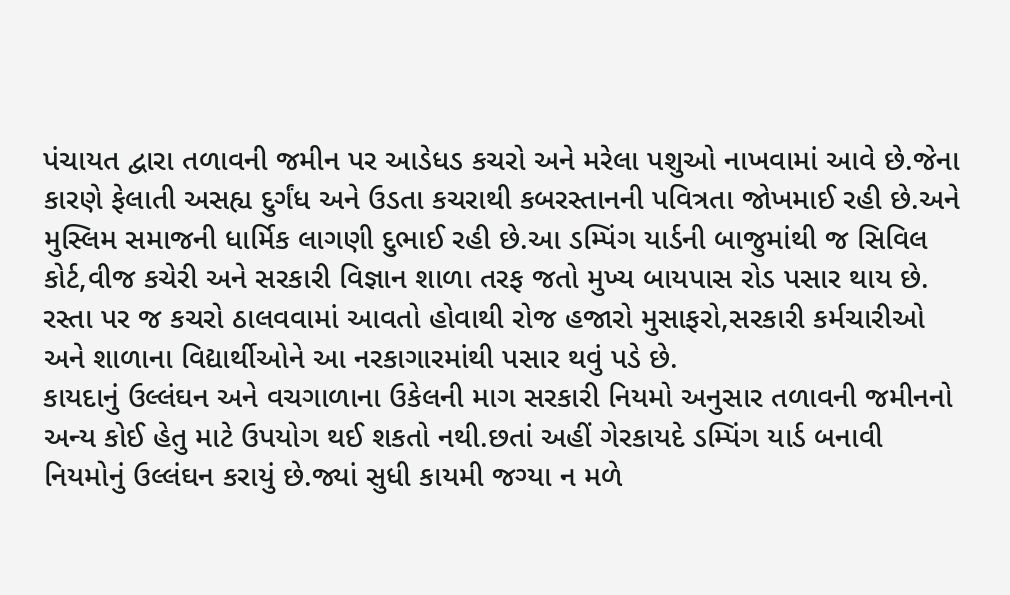પંચાયત દ્વારા તળાવની જમીન પર આડેધડ કચરો અને મરેલા પશુઓ નાખવામાં આવે છે.જેના કારણે ફેલાતી અસહ્ય દુર્ગંધ અને ઉડતા કચરાથી કબરસ્તાનની પવિત્રતા જોખમાઈ રહી છે.અને મુસ્લિમ સમાજની ધાર્મિક લાગણી દુભાઈ રહી છે.આ ડમ્પિંગ યાર્ડની બાજુમાંથી જ સિવિલ કોર્ટ,વીજ કચેરી અને સરકારી વિજ્ઞાન શાળા તરફ જતો મુખ્ય બાયપાસ રોડ પસાર થાય છે. રસ્તા પર જ કચરો ઠાલવવામાં આવતો હોવાથી રોજ હજારો મુસાફરો,સરકારી કર્મચારીઓ અને શાળાના વિદ્યાર્થીઓને આ નરકાગારમાંથી પસાર થવું પડે છે.
કાયદાનું ઉલ્લંઘન અને વચગાળાના ઉકેલની માગ સરકારી નિયમો અનુસાર તળાવની જમીનનો અન્ય કોઈ હેતુ માટે ઉપયોગ થઈ શકતો નથી.છતાં અહીં ગેરકાયદે ડમ્પિંગ યાર્ડ બનાવી નિયમોનું ઉલ્લંઘન કરાયું છે.જ્યાં સુધી કાયમી જગ્યા ન મળે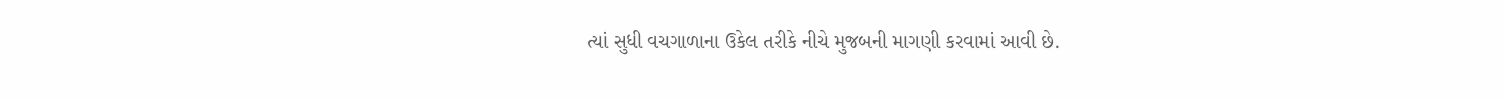ત્યાં સુધી વચગાળાના ઉકેલ તરીકે નીચે મુજબની માગણી કરવામાં આવી છે.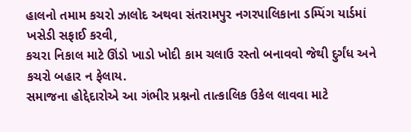હાલનો તમામ કચરો ઝાલોદ અથવા સંતરામપુર નગરપાલિકાના ડમ્પિંગ યાર્ડમાં ખસેડી સફાઈ કરવી,
કચરા નિકાલ માટે ઊંડો ખાડો ખોદી કામ ચલાઉ રસ્તો બનાવવો જેથી દુર્ગંધ અને કચરો બહાર ન ફેલાય.
સમાજના હોદ્દેદારોએ આ ગંભીર પ્રશ્નનો તાત્કાલિક ઉકેલ લાવવા માટે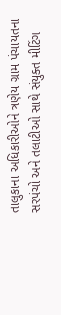તાલુકાના અધિકારીઓને ત્રણેય ગ્રામ પંચાયતના સરપંચો અને તલાટીઓ સાથે સંયુક્ત મીટિંગ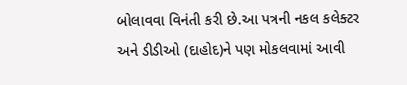બોલાવવા વિનંતી કરી છે.આ પત્રની નકલ કલેક્ટર અને ડીડીઓ (દાહોદ)ને પણ મોકલવામાં આવી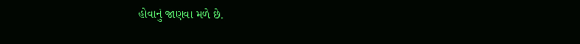હોવાનું જાણવા મળે છે.